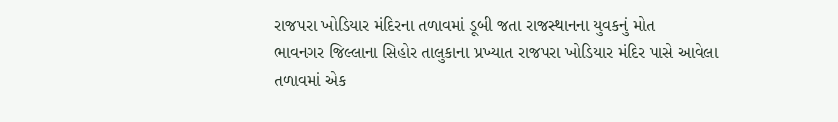રાજપરા ખોડિયાર મંદિરના તળાવમાં ડૂબી જતા રાજસ્થાનના યુવકનું મોત
ભાવનગર જિલ્લાના સિહોર તાલુકાના પ્રખ્યાત રાજપરા ખોડિયાર મંદિર પાસે આવેલા તળાવમાં એક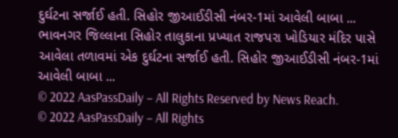દુર્ઘટના સર્જાઈ હતી. સિહોર જીઆઈડીસી નંબર-1માં આવેલી બાબા ...
ભાવનગર જિલ્લાના સિહોર તાલુકાના પ્રખ્યાત રાજપરા ખોડિયાર મંદિર પાસે આવેલા તળાવમાં એક દુર્ઘટના સર્જાઈ હતી. સિહોર જીઆઈડીસી નંબર-1માં આવેલી બાબા ...
© 2022 AasPassDaily – All Rights Reserved by News Reach.
© 2022 AasPassDaily – All Rights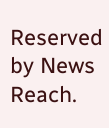Reserved by News Reach.